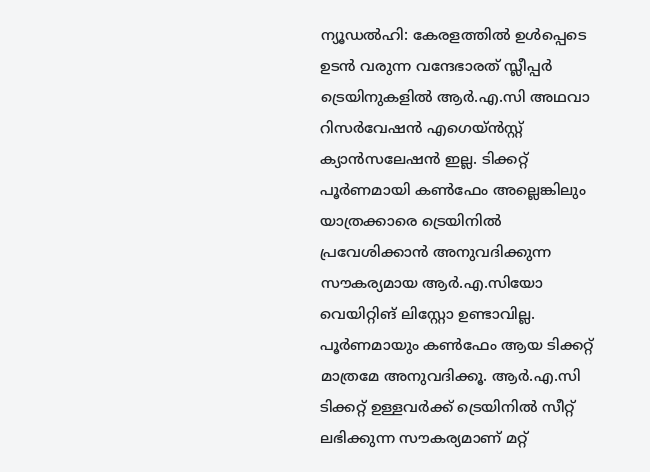ന്യൂഡൽഹി: കേരളത്തിൽ ഉൾപ്പെടെ ഉടൻ വരുന്ന വന്ദേഭാരത് സ്ലീപ്പർ ട്രെയിനുകളിൽ ആർ.എ.സി അഥവാ റിസർവേഷൻ എഗെയ്ൻസ്റ്റ് ക്യാൻസലേഷൻ ഇല്ല. ടിക്കറ്റ് പൂർണമായി കൺഫേം അല്ലെങ്കിലും യാത്രക്കാരെ ട്രെയിനിൽ പ്രവേശിക്കാൻ അനുവദിക്കുന്ന സൗകര്യമായ ആർ.എ.സിയോ വെയിറ്റിങ് ലിസ്റ്റോ ഉണ്ടാവില്ല. പൂർണമായും കൺഫേം ആയ ടിക്കറ്റ് മാത്രമേ അനുവദിക്കൂ. ആർ.എ.സി ടിക്കറ്റ് ഉള്ളവർക്ക് ട്രെയിനിൽ സീറ്റ് ലഭിക്കുന്ന സൗകര്യമാണ് മറ്റ്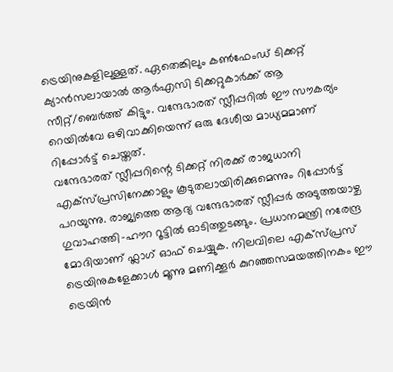ട്രെയിനുകളിലുള്ളത്. ഏതെങ്കിലും കൺഫേംഡ് ടിക്കറ്റ് ക്യാൻസലായാൽ ആർഎസി ടിക്കറ്റുകാർക്ക് ആ സീറ്റ്/ബെർത്ത് കിട്ടും. വന്ദേഭാരത് സ്ലീപ്പറിൽ ഈ സൗകര്യം റെയിൽവേ ഒഴിവാക്കിയെന്ന് ഒരു ദേശീയ മാധ്യമമാണ് റിപ്പോർട്ട് ചെയ്തത്.
വന്ദേഭാരത് സ്ലീപ്പറിന്റെ ടിക്കറ്റ് നിരക്ക് രാജധാനി എക്സ്പ്രസിനേക്കാളും കൂടുതലായിരിക്കുമെന്നും റിപ്പോർട്ട് പറയുന്നു. രാജ്യത്തെ ആദ്യ വന്ദേഭാരത് സ്ലീപ്പർ അടുത്തയാഴ്ച ഗുവാഹത്തി-ഹൗറ റൂട്ടിൽ ഓടിത്തുടങ്ങും. പ്രധാനമന്ത്രി നരേന്ദ്ര മോദിയാണ് ഫ്ലാഗ് ഓഫ് ചെയ്യുക. നിലവിലെ എക്സ്പ്രസ് ട്രെയിനുകളേക്കാൾ മൂന്നു മണിക്കൂർ കുറഞ്ഞസമയത്തിനകം ഈ ട്രെയിൻ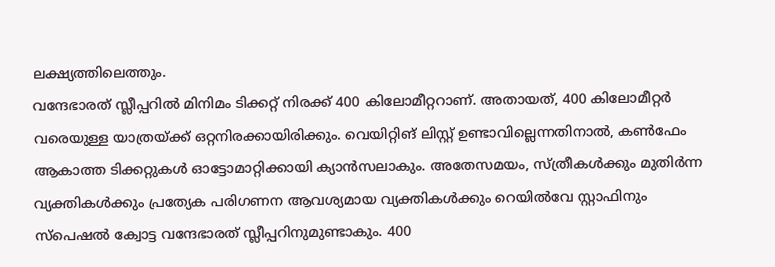ലക്ഷ്യത്തിലെത്തും.
വന്ദേഭാരത് സ്ലീപ്പറിൽ മിനിമം ടിക്കറ്റ് നിരക്ക് 400 കിലോമീറ്ററാണ്. അതായത്, 400 കിലോമീറ്റർ വരെയുള്ള യാത്രയ്ക്ക് ഒറ്റനിരക്കായിരിക്കും. വെയിറ്റിങ് ലിസ്റ്റ് ഉണ്ടാവില്ലെന്നതിനാൽ, കൺഫേം ആകാത്ത ടിക്കറ്റുകൾ ഓട്ടോമാറ്റിക്കായി ക്യാൻസലാകും. അതേസമയം, സ്ത്രീകൾക്കും മുതിർന്ന വ്യക്തികൾക്കും പ്രത്യേക പരിഗണന ആവശ്യമായ വ്യക്തികൾക്കും റെയിൽവേ സ്റ്റാഫിനും സ്പെഷൽ ക്വോട്ട വന്ദേഭാരത് സ്ലീപ്പറിനുമുണ്ടാകും. 400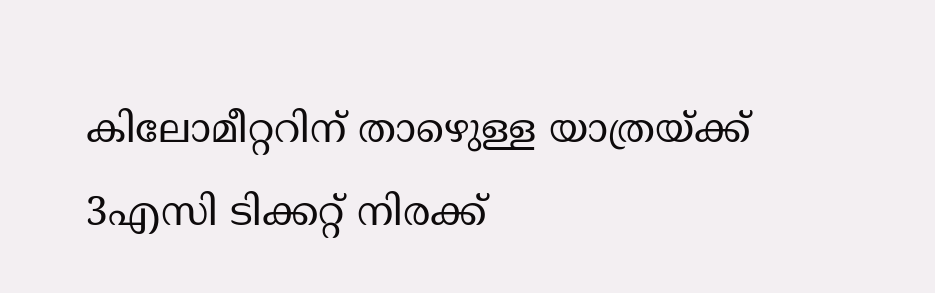കിലോമീറ്ററിന് താഴെുള്ള യാത്രയ്ക്ക് 3എസി ടിക്കറ്റ് നിരക്ക്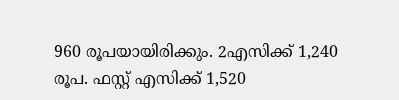960 രൂപയായിരിക്കും. 2എസിക്ക് 1,240 രൂപ. ഫസ്റ്റ് എസിക്ക് 1,520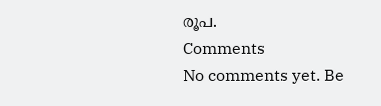രൂപ.
Comments
No comments yet. Be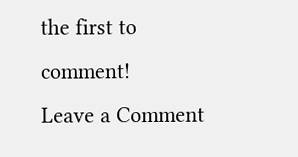the first to comment!
Leave a Comment